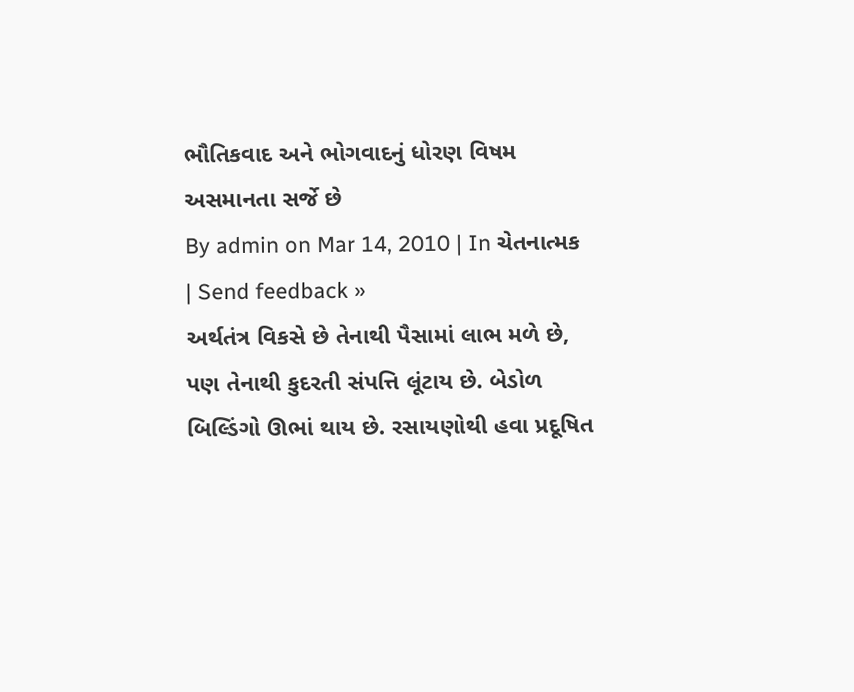ભૌતિકવાદ અને ભોગવાદનું ધોરણ વિષમ અસમાનતા સર્જે છે
By admin on Mar 14, 2010 | In ચેતનાત્મક | Send feedback »
અર્થતંત્ર વિકસે છે તેનાથી પૈસામાં લાભ મળે છે, પણ તેનાથી કુદરતી સંપત્તિ લૂંટાય છે. બેડોળ બિલ્ડિંગો ઊભાં થાય છે. રસાયણોથી હવા પ્રદૂષિત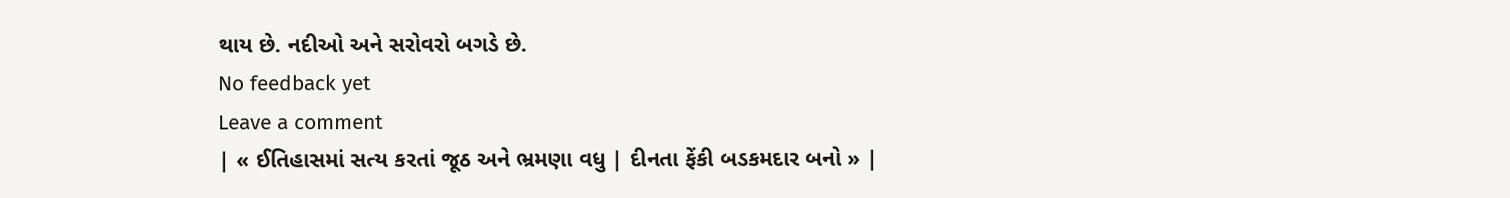થાય છે. નદીઓ અને સરોવરો બગડે છે.
No feedback yet
Leave a comment
| « ઈતિહાસમાં સત્ય કરતાં જૂઠ અને ભ્રમણા વધુ | દીનતા ફેંકી બડકમદાર બનો » |